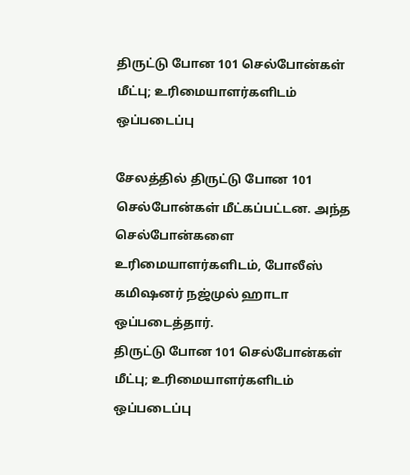திருட்டு போன 101 செல்போன்கள் மீட்பு; உரிமையாளர்களிடம் ஒப்படைப்பு

சேலத்தில் திருட்டு போன 101 செல்போன்கள் மீட்கப்பட்டன. அந்த செல்போன்களை உரிமையாளர்களிடம், போலீஸ் கமிஷனர் நஜ்முல் ஹாடா ஒப்படைத்தார்.
திருட்டு போன 101 செல்போன்கள் மீட்பு; உரிமையாளர்களிடம் ஒப்படைப்பு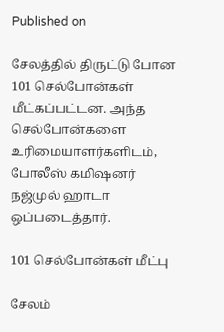Published on

சேலத்தில் திருட்டு போன 101 செல்போன்கள் மீட்கப்பட்டன. அந்த செல்போன்களை உரிமையாளர்களிடம், போலீஸ் கமிஷனர் நஜ்முல் ஹாடா ஒப்படைத்தார்.

101 செல்போன்கள் மீட்பு

சேலம்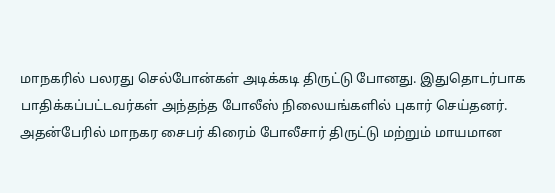மாநகரில் பலரது செல்போன்கள் அடிக்கடி திருட்டு போனது. இதுதொடர்பாக பாதிக்கப்பட்டவர்கள் அந்தந்த போலீஸ் நிலையங்களில் புகார் செய்தனர். அதன்பேரில் மாநகர சைபர் கிரைம் போலீசார் திருட்டு மற்றும் மாயமான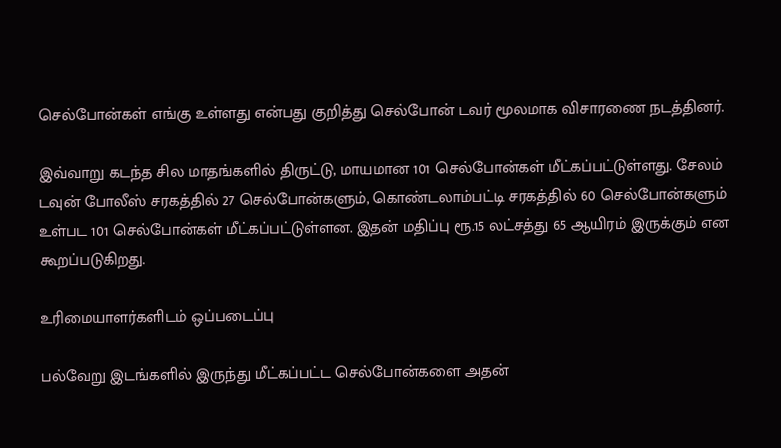செல்போன்கள் எங்கு உள்ளது என்பது குறித்து செல்போன் டவர் மூலமாக விசாரணை நடத்தினர்.

இவ்வாறு கடந்த சில மாதங்களில் திருட்டு, மாயமான 101 செல்போன்கள் மீட்கப்பட்டுள்ளது. சேலம் டவுன் போலீஸ் சரகத்தில் 27 செல்போன்களும், கொண்டலாம்பட்டி சரகத்தில் 60 செல்போன்களும் உள்பட 101 செல்போன்கள் மீட்கப்பட்டுள்ளன. இதன் மதிப்பு ரூ.15 லட்சத்து 65 ஆயிரம் இருக்கும் என கூறப்படுகிறது.

உரிமையாளர்களிடம் ஒப்படைப்பு

பல்வேறு இடங்களில் இருந்து மீட்கப்பட்ட செல்போன்களை அதன்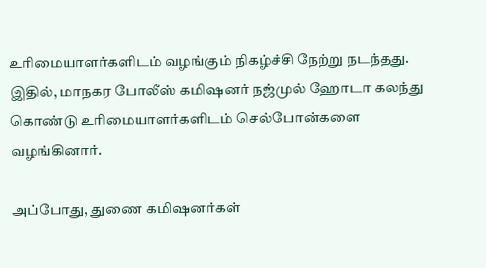உரிமையாளர்களிடம் வழங்கும் நிகழ்ச்சி நேற்று நடந்தது. இதில், மாநகர போலீஸ் கமிஷனர் நஜ்முல் ஹோடா கலந்து கொண்டு உரிமையாளர்களிடம் செல்போன்களை வழங்கினார்.

அப்போது, துணை கமிஷனர்கள்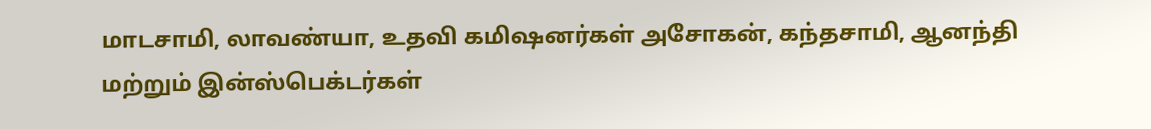மாடசாமி, லாவண்யா, உதவி கமிஷனர்கள் அசோகன், கந்தசாமி, ஆனந்தி மற்றும் இன்ஸ்பெக்டர்கள்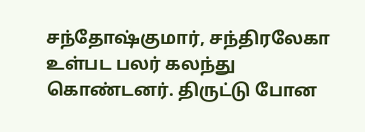சந்தோஷ்குமார், சந்திரலேகா உள்பட பலர் கலந்து கொண்டனர். திருட்டு போன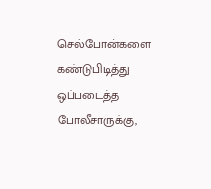செல்போன்களை கண்டுபிடித்து ஒப்படைத்த போலீசாருக்கு,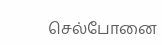செல்போனை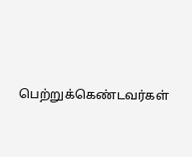பெற்றுக்கெண்டவர்கள்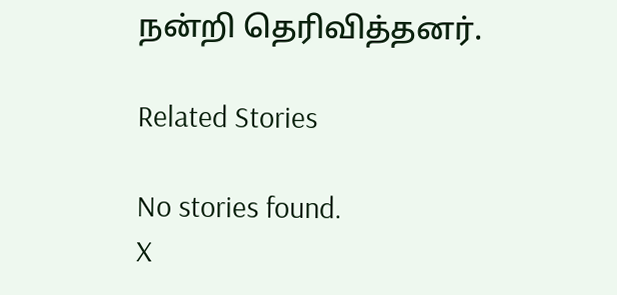நன்றி தெரிவித்தனர்.

Related Stories

No stories found.
X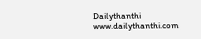Dailythanthi
www.dailythanthi.com